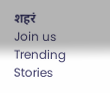शहरं
Join us
Trending Stories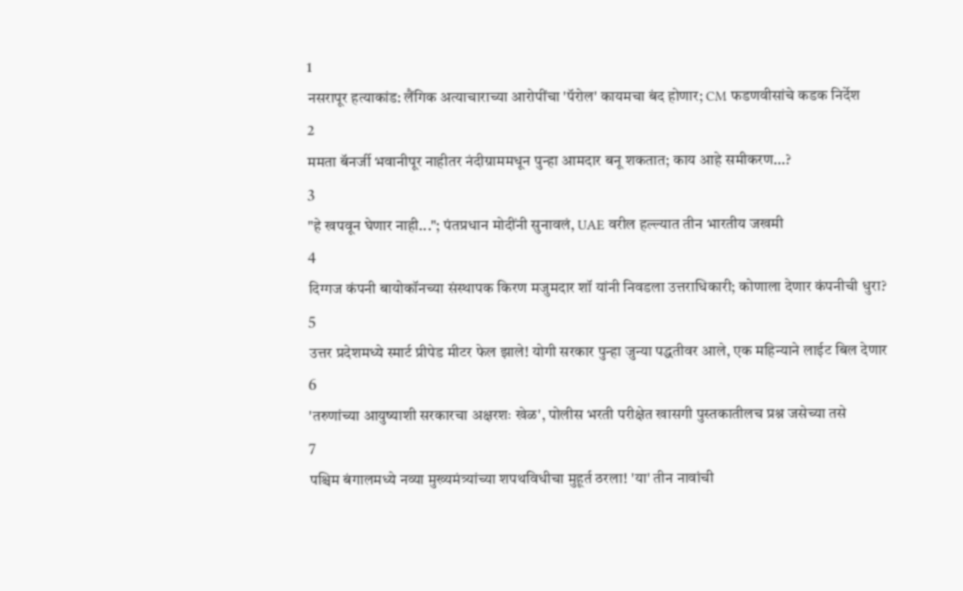1
नसरापूर हत्याकांड: लैंगिक अत्याचाराच्या आरोपींचा 'पॅरोल' कायमचा बंद होणार; CM फडणवीसांचे कडक निर्देश
2
ममता बॅनर्जी भवानीपूर नाहीतर नंदीग्राममधून पुन्हा आमदार बनू शकतात; काय आहे समीकरण...?
3
"हे खपवून घेणार नाही..."; पंतप्रधान मोदींनी सुनावलं, UAE वरील हल्ल्यात तीन भारतीय जखमी
4
दिग्गज कंपनी बायोकॉनच्या संस्थापक किरण मजुमदार शॉ यांनी निवडला उत्तराधिकारी; कोणाला देणार कंपनीची धुरा?
5
उत्तर प्रदेशमध्ये स्मार्ट प्रीपेड मीटर फेल झाले! योगी सरकार पुन्हा जुन्या पद्धतीवर आले, एक महिन्याने लाईट बिल देणार
6
'तरुणांच्या आयुष्याशी सरकारचा अक्षरशः खेळ', पोलीस भरती परीक्षेत खासगी पुस्तकातीलच प्रश्न जसेच्या तसे
7
पश्चिम बंगालमध्ये नव्या मुख्यमंत्र्यांच्या शपथविधीचा मुहूर्त ठरला! 'या' तीन नावांची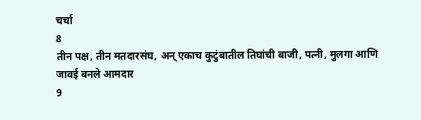चर्चा
8
तीन पक्ष, तीन मतदारसंघ, अन् एकाच कुटुंबातील तिघांची बाजी, पत्नी, मुलगा आणि जावई बनले आमदार
9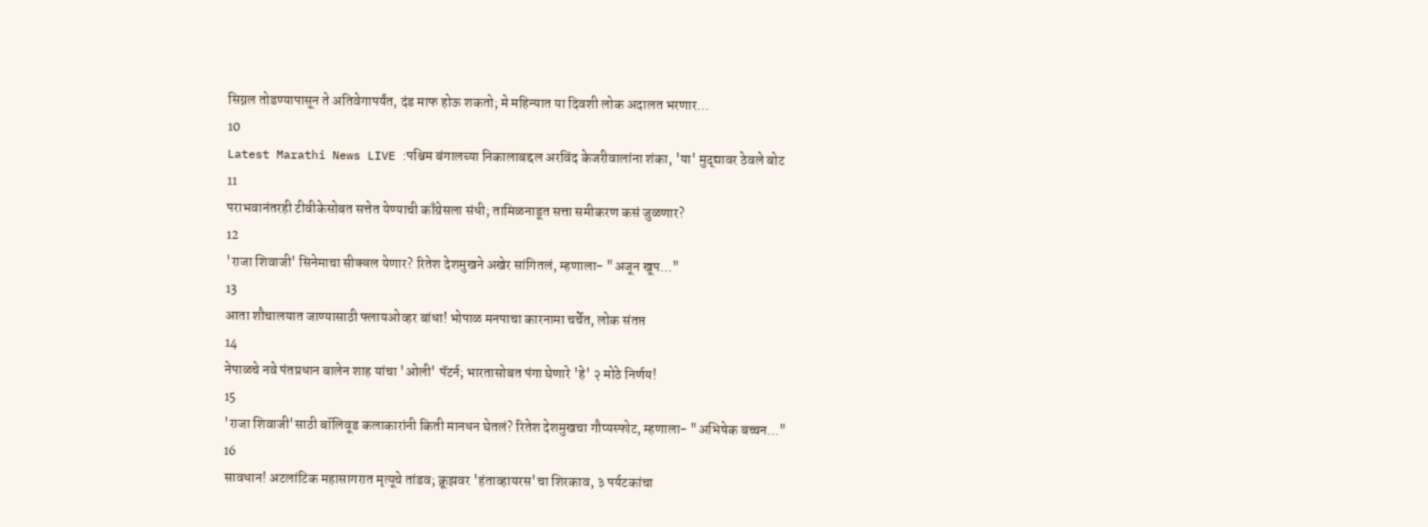सिग्नल तोडण्यापासून ते अतिवेगापर्यंत, दंड माफ होऊ शकतो; मे महिन्यात या दिवशी लोक अदालत भरणार...
10
Latest Marathi News LIVE :पश्चिम बंगालच्या निकालाबद्दल अरविंद केजरीवालांना शंका, 'या' मुद्द्यावर ठेवले बोट
11
पराभवानंतरही टीवीकेसोबत सत्तेत येण्याची काँग्रेसला संधी; तामिळनाडूत सत्ता समीकरण कसं जुळणार?
12
'राजा शिवाजी' सिनेमाचा सीक्वल येणार? रितेश देशमुखने अखेर सांगितलं, म्हणाला- "अजून खूप..."
13
आता शौचालयात जाण्यासाठी फ्लायओव्हर बांधा! भोपाळ मनपाचा कारनामा चर्चेत, लोक संतप्त
14
नेपाळचे नवे पंतप्रधान बालेन शाह यांचा 'ओली' पॅटर्न; भारतासोबत पंगा घेणारे 'हे' २ मोठे निर्णय!
15
'राजा शिवाजी'साठी बॉलिवूड कलाकारांनी किती मानधन घेतलं? रितेश देशमुखचा गौप्यस्फोट, म्हणाला- "अभिषेक बच्चन..."
16
सावधान! अटलांटिक महासागरात मृत्यूचे तांडव; क्रूझवर 'हंताव्हायरस'चा शिरकाव, ३ पर्यटकांचा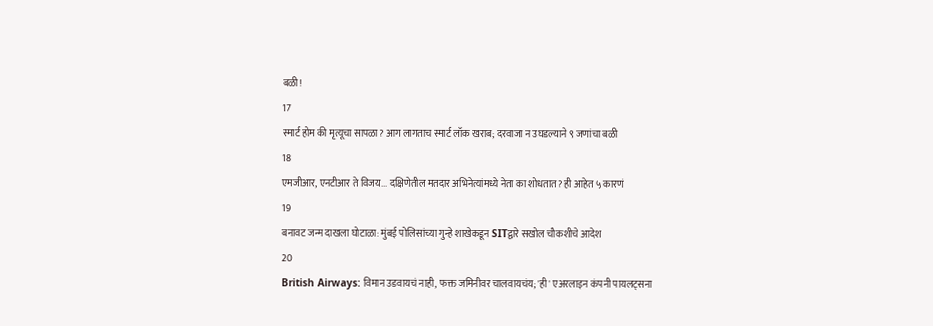बळी!
17
स्मार्ट होम की मृत्यूचा सापळा? आग लागताच स्मार्ट लॉक खराब; दरवाजा न उघडल्याने ९ जणांचा बळी
18
एमजीआर, एनटीआर ते विजय... दक्षिणेतील मतदार अभिनेत्यांमध्ये नेता का शोधतात? ही आहेत ५ कारणं
19
बनावट जन्म दाखला घोटाळा: मुंबई पोलिसांच्या गुन्हे शाखेकडून SITद्वारे सखोल चौकशीचे आदेश
20
British Airways: विमान उडवायचं नाही, फक्त जमिनीवर चालवायचंय; 'ही' एअरलाइन कंपनी पायलट्सना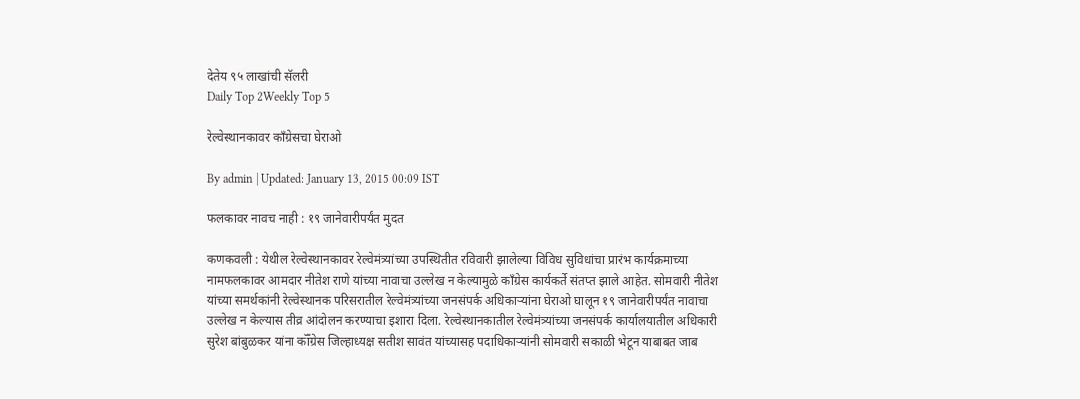देतेय ९५ लाखांची सॅलरी
Daily Top 2Weekly Top 5

रेल्वेस्थानकावर काँग्रेसचा घेराओ

By admin | Updated: January 13, 2015 00:09 IST

फलकावर नावच नाही : १९ जानेवारीपर्यंत मुदत

कणकवली : येथील रेल्वेस्थानकावर रेल्वेमंत्र्यांच्या उपस्थितीत रविवारी झालेल्या विविध सुविधांचा प्रारंभ कार्यक्रमाच्या नामफलकावर आमदार नीतेश राणे यांच्या नावाचा उल्लेख न केल्यामुळे काँग्रेस कार्यकर्ते संतप्त झाले आहेत. सोमवारी नीतेश यांच्या समर्थकांनी रेल्वेस्थानक परिसरातील रेल्वेमंत्र्यांच्या जनसंपर्क अधिकाऱ्यांना घेराओ घालून १९ जानेवारीपर्यंत नावाचा उल्लेख न केल्यास तीव्र आंदोलन करण्याचा इशारा दिला. रेल्वेस्थानकातील रेल्वेमंत्र्यांच्या जनसंपर्क कार्यालयातील अधिकारी सुरेश बांबुळकर यांना कॉँग्रेस जिल्हाध्यक्ष सतीश सावंत यांच्यासह पदाधिकाऱ्यांनी सोमवारी सकाळी भेटून याबाबत जाब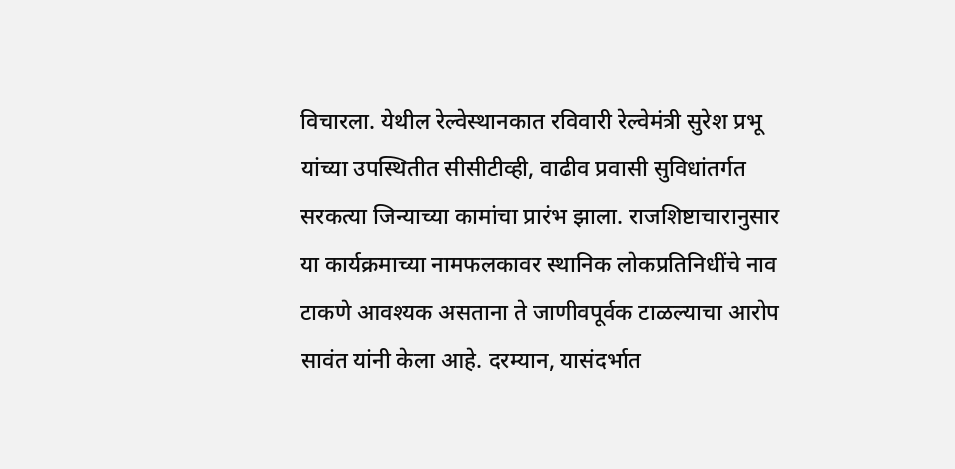विचारला. येथील रेल्वेस्थानकात रविवारी रेल्वेमंत्री सुरेश प्रभू यांच्या उपस्थितीत सीसीटीव्ही, वाढीव प्रवासी सुविधांतर्गत सरकत्या जिन्याच्या कामांचा प्रारंभ झाला. राजशिष्टाचारानुसार या कार्यक्रमाच्या नामफलकावर स्थानिक लोकप्रतिनिधींचे नाव टाकणे आवश्यक असताना ते जाणीवपूर्वक टाळल्याचा आरोप सावंत यांनी केला आहे. दरम्यान, यासंदर्भात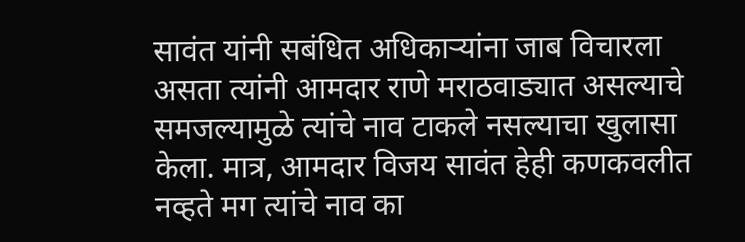सावंत यांनी सबंधित अधिकाऱ्यांना जाब विचारला असता त्यांनी आमदार राणे मराठवाड्यात असल्याचे समजल्यामुळे त्यांचे नाव टाकले नसल्याचा खुलासा केला. मात्र, आमदार विजय सावंत हेही कणकवलीत नव्हते मग त्यांचे नाव का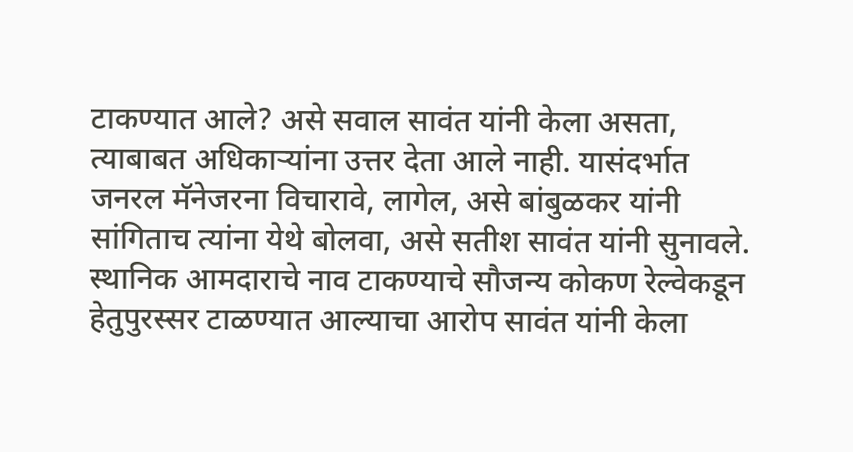टाकण्यात आले? असे सवाल सावंत यांनी केला असता, त्याबाबत अधिकाऱ्यांना उत्तर देता आले नाही. यासंदर्भात जनरल मॅनेजरना विचारावे, लागेल, असे बांबुळकर यांनी सांगिताच त्यांना येथे बोलवा, असे सतीश सावंत यांनी सुनावले. स्थानिक आमदाराचे नाव टाकण्याचे सौजन्य कोकण रेल्वेकडून हेतुपुरस्सर टाळण्यात आल्याचा आरोप सावंत यांनी केला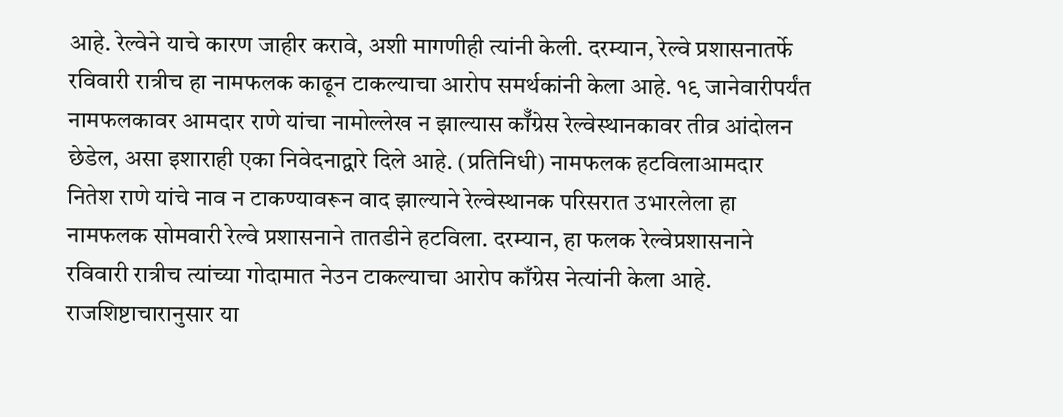आहे. रेल्वेने याचे कारण जाहीर करावे, अशी मागणीही त्यांनी केली. दरम्यान, रेल्वे प्रशासनातर्फे रविवारी रात्रीच हा नामफलक काढून टाकल्याचा आरोप समर्थकांनी केला आहे. १९ जानेवारीपर्यंत नामफलकावर आमदार राणे यांचा नामोल्लेख न झाल्यास कॉँग्रेस रेल्वेस्थानकावर तीव्र आंदोलन छेडेल, असा इशाराही एका निवेदनाद्वारे दिले आहे. (प्रतिनिधी) नामफलक हटविलाआमदार नितेश राणे यांचे नाव न टाकण्यावरून वाद झाल्याने रेल्वेस्थानक परिसरात उभारलेला हा नामफलक सोमवारी रेल्वे प्रशासनाने तातडीने हटविला. दरम्यान, हा फलक रेल्वेप्रशासनाने रविवारी रात्रीच त्यांच्या गोदामात नेउन टाकल्याचा आरोप काँग्रेस नेत्यांनी केला आहे. राजशिष्टाचारानुसार या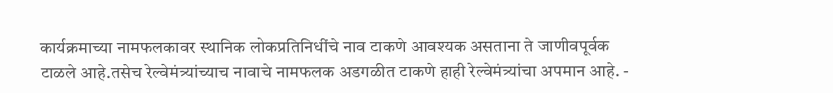कार्यक्रमाच्या नामफलकावर स्थानिक लोकप्रतिनिधींचे नाव टाकणे आवश्यक असताना ते जाणीवपूर्वक टाळले आहे.तसेच रेल्वेमंत्र्यांच्याच नावाचे नामफलक अडगळीत टाकणे हाही रेल्वेमंत्र्यांचा अपमान आहे. -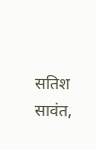सतिश सावंत,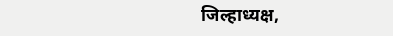जिल्हाध्यक्ष,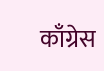काँग्रेस